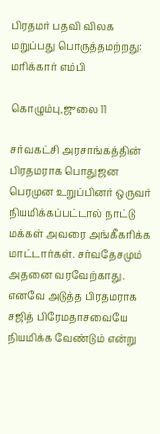பிரதமர் பதவி விலக மறுப்பது பொருத்தமற்றது: மரிக்கார் எம்பி

கொழும்பு,ஜுலை 11

சர்வகட்சி அரசாங்கத்தின் பிரதமராக பொதுஜன பெரமுன உறுப்பினர் ஒருவர் நியமிக்கப்பட்டால் நாட்டு மக்கள் அவரை அங்கீகரிக்க மாட்டார்கள். சர்வதேசமும் அதனை வரவேற்காது. எனவே அடுத்த பிரதமராக சஜித் பிரேமதாசவையே நியமிக்க வேண்டும் என்று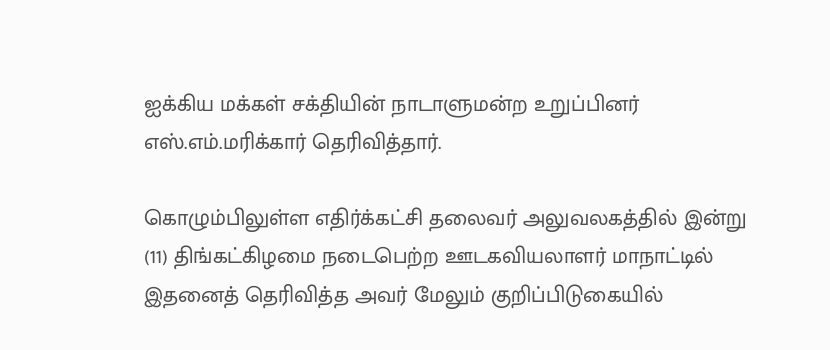ஐக்கிய மக்கள் சக்தியின் நாடாளுமன்ற உறுப்பினர் எஸ்.எம்.மரிக்கார் தெரிவித்தார்.

கொழும்பிலுள்ள எதிர்க்கட்சி தலைவர் அலுவலகத்தில் இன்று (11) திங்கட்கிழமை நடைபெற்ற ஊடகவியலாளர் மாநாட்டில் இதனைத் தெரிவித்த அவர் மேலும் குறிப்பிடுகையில்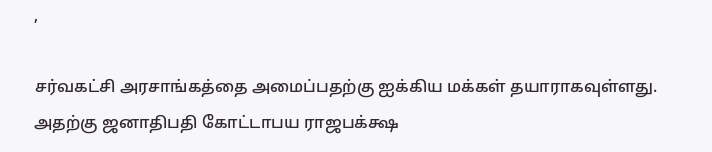,

சர்வகட்சி அரசாங்கத்தை அமைப்பதற்கு ஐக்கிய மக்கள் தயாராகவுள்ளது. அதற்கு ஜனாதிபதி கோட்டாபய ராஜபக்க்ஷ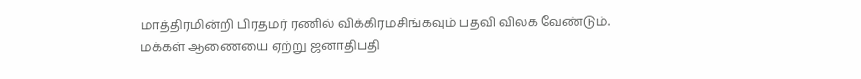மாத்திரமின்றி பிரதமர் ரணில் விக்கிரமசிங்கவும் பதவி விலக வேண்டும்.
மக்கள் ஆணையை ஏற்று ஜனாதிபதி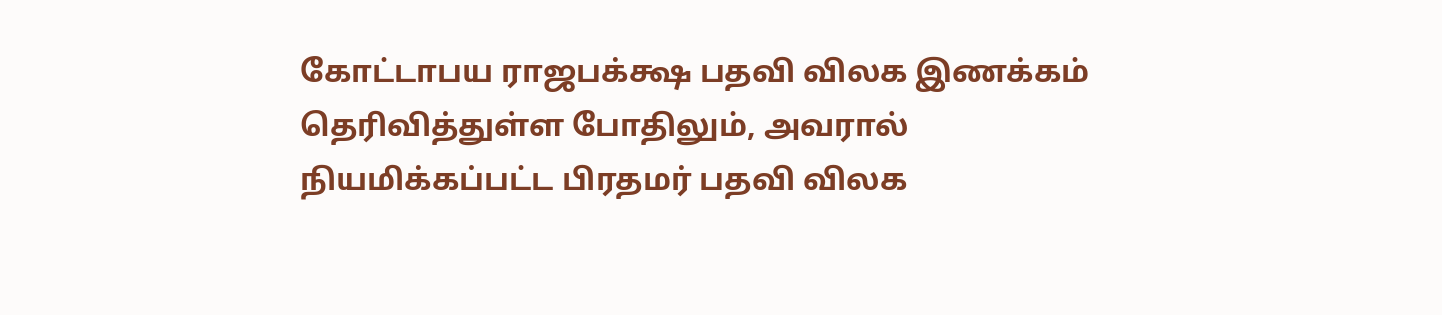கோட்டாபய ராஜபக்க்ஷ பதவி விலக இணக்கம் தெரிவித்துள்ள போதிலும், அவரால் நியமிக்கப்பட்ட பிரதமர் பதவி விலக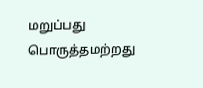மறுப்பது பொருத்தமற்றது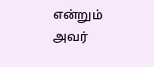என்றும் அவர்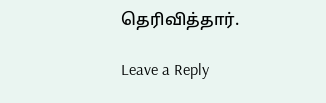தெரிவித்தார்.

Leave a Reply